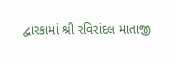દ્વારકામાં શ્રી રવિરાંદલ માતાજી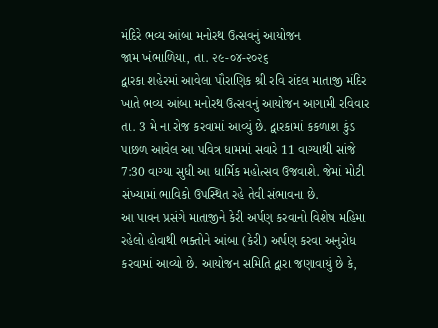મંદિરે ભવ્ય આંબા મનોરથ ઉત્સવનું આયોજન
જામ ખંભાળિયા, તા. ૨૯-૦૪-૨૦૨૬
દ્વારકા શહેરમાં આવેલા પૌરાણિક શ્રી રવિ રાંદલ માતાજી મંદિર ખાતે ભવ્ય આંબા મનોરથ ઉત્સવનું આયોજન આગામી રવિવાર તા. 3 મે ના રોજ કરવામાં આવ્યું છે. દ્વારકામાં કકળાશ કુંડ પાછળ આવેલ આ પવિત્ર ધામમાં સવારે 11 વાગ્યાથી સાંજે 7:30 વાગ્યા સુધી આ ધાર્મિક મહોત્સવ ઉજવાશે. જેમાં મોટી સંખ્યામાં ભાવિકો ઉપસ્થિત રહે તેવી સંભાવના છે.
આ પાવન પ્રસંગે માતાજીને કેરી અર્પણ કરવાનો વિશેષ મહિમા રહેલો હોવાથી ભક્તોને આંબા (કેરી) અર્પણ કરવા અનુરોધ કરવામાં આવ્યો છે. આયોજન સમિતિ દ્વારા જણાવાયું છે કે,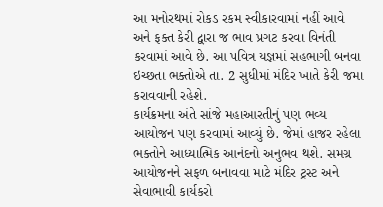આ મનોરથમાં રોકડ રકમ સ્વીકારવામાં નહીં આવે અને ફક્ત કેરી દ્વારા જ ભાવ પ્રગટ કરવા વિનંતી કરવામાં આવે છે. આ પવિત્ર યજ્ઞમાં સહભાગી બનવા ઇચ્છતા ભક્તોએ તા. 2 સુધીમાં મંદિર ખાતે કેરી જમા કરાવવાની રહેશે.
કાર્યક્રમના અંતે સાંજે મહાઆરતીનું પણ ભવ્ય આયોજન પણ કરવામાં આવ્યું છે. જેમાં હાજર રહેલા ભક્તોને આધ્યાત્મિક આનંદનો અનુભવ થશે. સમગ્ર આયોજનને સફળ બનાવવા માટે મંદિર ટ્રસ્ટ અને સેવાભાવી કાર્યકરો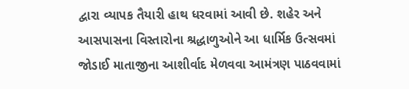દ્વારા વ્યાપક તૈયારી હાથ ધરવામાં આવી છે. શહેર અને આસપાસના વિસ્તારોના શ્રદ્ધાળુઓને આ ધાર્મિક ઉત્સવમાં જોડાઈ માતાજીના આશીર્વાદ મેળવવા આમંત્રણ પાઠવવામાં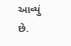આવ્યું છે.